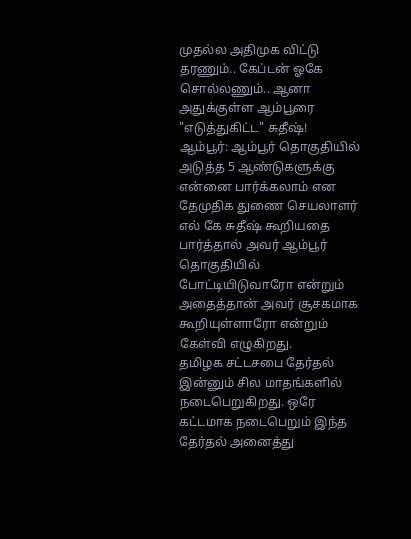முதல்ல அதிமுக விட்டு தரணும்.. கேப்டன் ஓகே சொல்லணும்.. ஆனா அதுக்குள்ள ஆம்பூரை "எடுத்துகிட்ட" சுதீஷ்!
ஆம்பூர்: ஆம்பூர் தொகுதியில் அடுத்த 5 ஆண்டுகளுக்கு என்னை பார்க்கலாம் என தேமுதிக துணை செயலாளர் எல் கே சுதீஷ் கூறியதை பார்த்தால் அவர் ஆம்பூர் தொகுதியில் போட்டியிடுவாரோ என்றும் அதைத்தான் அவர் சூசகமாக கூறியுள்ளாரோ என்றும் கேள்வி எழுகிறது.
தமிழக சட்டசபை தேர்தல் இன்னும் சில மாதங்களில் நடைபெறுகிறது. ஒரே கட்டமாக நடைபெறும் இந்த தேர்தல் அனைத்து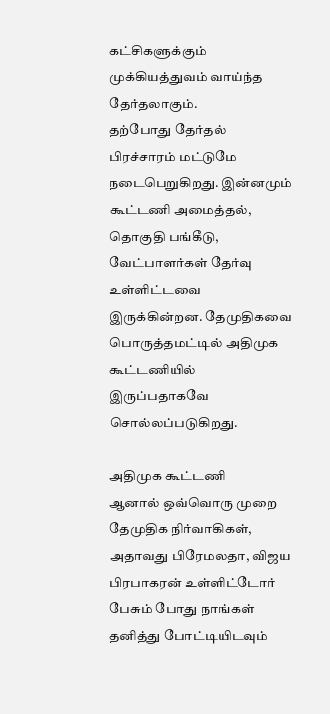கட்சிகளுக்கும் முக்கியத்துவம் வாய்ந்த தேர்தலாகும்.
தற்போது தேர்தல் பிரச்சாரம் மட்டுமே நடைபெறுகிறது. இன்னமும் கூட்டணி அமைத்தல், தொகுதி பங்கீடு, வேட்பாளர்கள் தேர்வு உள்ளிட்டவை இருக்கின்றன. தேமுதிகவை பொருத்தமட்டில் அதிமுக கூட்டணியில் இருப்பதாகவே சொல்லப்படுகிறது.

அதிமுக கூட்டணி
ஆனால் ஒவ்வொரு முறை தேமுதிக நிர்வாகிகள், அதாவது பிரேமலதா, விஜய பிரபாகரன் உள்ளிட்டோர் பேசும் போது நாங்கள் தனித்து போட்டியிடவும்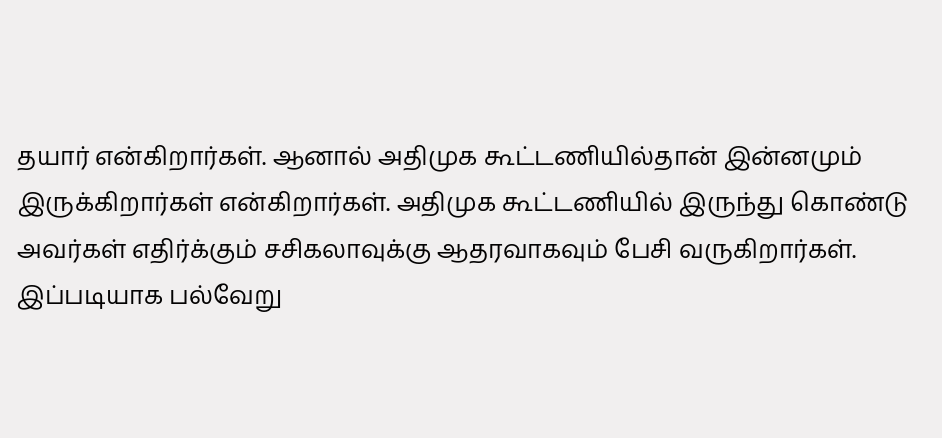தயார் என்கிறார்கள். ஆனால் அதிமுக கூட்டணியில்தான் இன்னமும் இருக்கிறார்கள் என்கிறார்கள். அதிமுக கூட்டணியில் இருந்து கொண்டு அவர்கள் எதிர்க்கும் சசிகலாவுக்கு ஆதரவாகவும் பேசி வருகிறார்கள். இப்படியாக பல்வேறு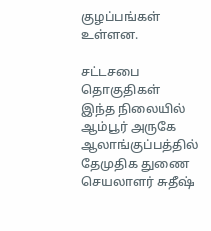குழப்பங்கள் உள்ளன.

சட்டசபை தொகுதிகள்
இந்த நிலையில் ஆம்பூர் அருகே ஆலாங்குப்பத்தில் தேமுதிக துணை செயலாளர் சுதீஷ்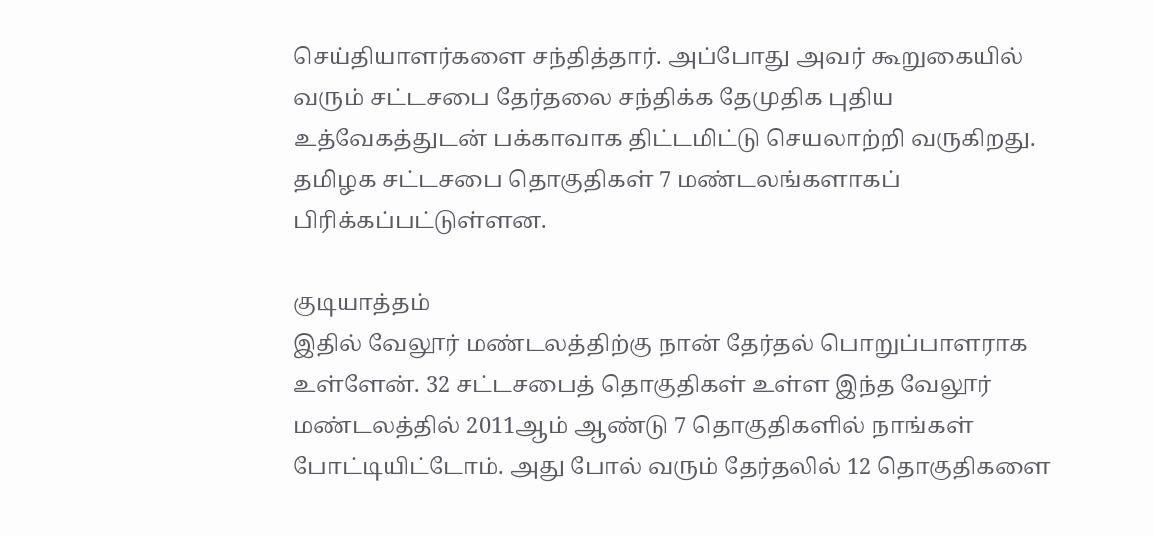செய்தியாளர்களை சந்தித்தார். அப்போது அவர் கூறுகையில் வரும் சட்டசபை தேர்தலை சந்திக்க தேமுதிக புதிய உத்வேகத்துடன் பக்காவாக திட்டமிட்டு செயலாற்றி வருகிறது. தமிழக சட்டசபை தொகுதிகள் 7 மண்டலங்களாகப் பிரிக்கப்பட்டுள்ளன.

குடியாத்தம்
இதில் வேலூர் மண்டலத்திற்கு நான் தேர்தல் பொறுப்பாளராக உள்ளேன். 32 சட்டசபைத் தொகுதிகள் உள்ள இந்த வேலூர் மண்டலத்தில் 2011ஆம் ஆண்டு 7 தொகுதிகளில் நாங்கள் போட்டியிட்டோம். அது போல் வரும் தேர்தலில் 12 தொகுதிகளை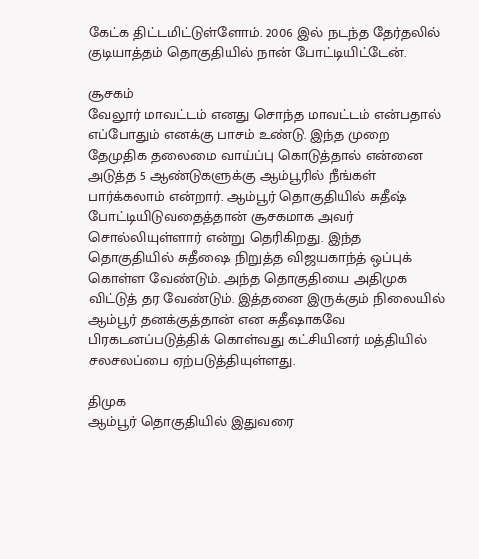கேட்க திட்டமிட்டுள்ளோம். 2006 இல் நடந்த தேர்தலில் குடியாத்தம் தொகுதியில் நான் போட்டியிட்டேன்.

சூசகம்
வேலூர் மாவட்டம் எனது சொந்த மாவட்டம் என்பதால் எப்போதும் எனக்கு பாசம் உண்டு. இந்த முறை தேமுதிக தலைமை வாய்ப்பு கொடுத்தால் என்னை அடுத்த 5 ஆண்டுகளுக்கு ஆம்பூரில் நீங்கள் பார்க்கலாம் என்றார். ஆம்பூர் தொகுதியில் சுதீஷ் போட்டியிடுவதைத்தான் சூசகமாக அவர் சொல்லியுள்ளார் என்று தெரிகிறது. இந்த தொகுதியில் சுதீஷை நிறுத்த விஜயகாந்த் ஒப்புக் கொள்ள வேண்டும். அந்த தொகுதியை அதிமுக விட்டுத் தர வேண்டும். இத்தனை இருக்கும் நிலையில் ஆம்பூர் தனக்குத்தான் என சுதீஷாகவே பிரகடனப்படுத்திக் கொள்வது கட்சியினர் மத்தியில் சலசலப்பை ஏற்படுத்தியுள்ளது.

திமுக
ஆம்பூர் தொகுதியில் இதுவரை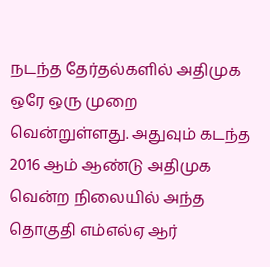நடந்த தேர்தல்களில் அதிமுக ஒரே ஒரு முறை வென்றுள்ளது. அதுவும் கடந்த 2016 ஆம் ஆண்டு அதிமுக வென்ற நிலையில் அந்த தொகுதி எம்எல்ஏ ஆர்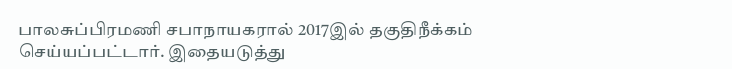பாலசுப்பிரமணி சபாநாயகரால் 2017இல் தகுதிநீக்கம் செய்யப்பட்டார். இதையடுத்து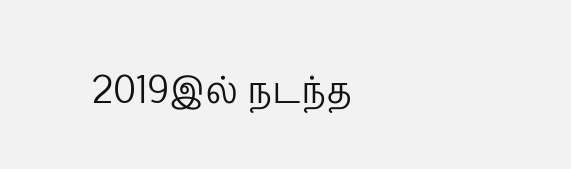2019இல் நடந்த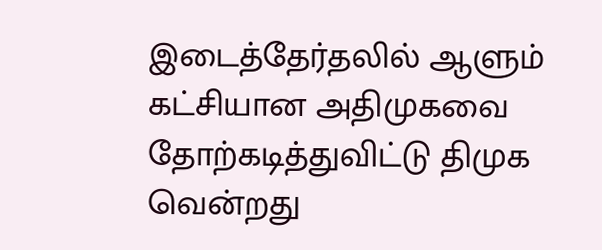இடைத்தேர்தலில் ஆளும் கட்சியான அதிமுகவை தோற்கடித்துவிட்டு திமுக வென்றது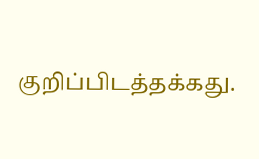குறிப்பிடத்தக்கது.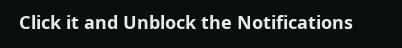Click it and Unblock the Notifications